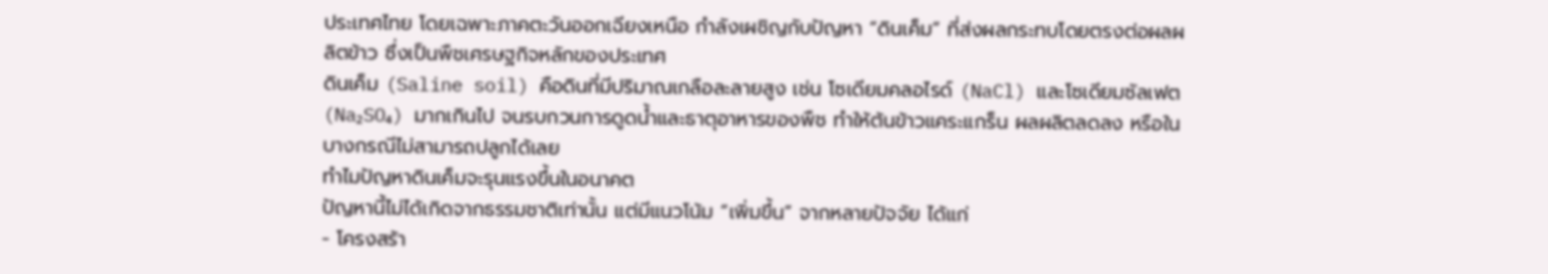ประเทศไทย โดยเฉพาะภาคตะวันออกเฉียงเหนือ กำลังเผชิญกับปัญหา “ดินเค็ม” ที่ส่งผลกระทบโดยตรงต่อผลผลิตข้าว ซึ่งเป็นพืชเศรษฐกิจหลักของประเทศ
ดินเค็ม (Saline soil) คือดินที่มีปริมาณเกลือละลายสูง เช่น โซเดียมคลอไรด์ (NaCl) และโซเดียมซัลเฟต (Na₂SO₄) มากเกินไป จนรบกวนการดูดน้ำและธาตุอาหารของพืช ทำให้ต้นข้าวแคระแกร็น ผลผลิตลดลง หรือในบางกรณีไม่สามารถปลูกได้เลย
ทำไมปัญหาดินเค็มจะรุนแรงขึ้นในอนาคต
ปัญหานี้ไม่ได้เกิดจากธรรมชาติเท่านั้น แต่มีแนวโน้ม “เพิ่มขึ้น” จากหลายปัจจัย ได้แก่
- โครงสร้า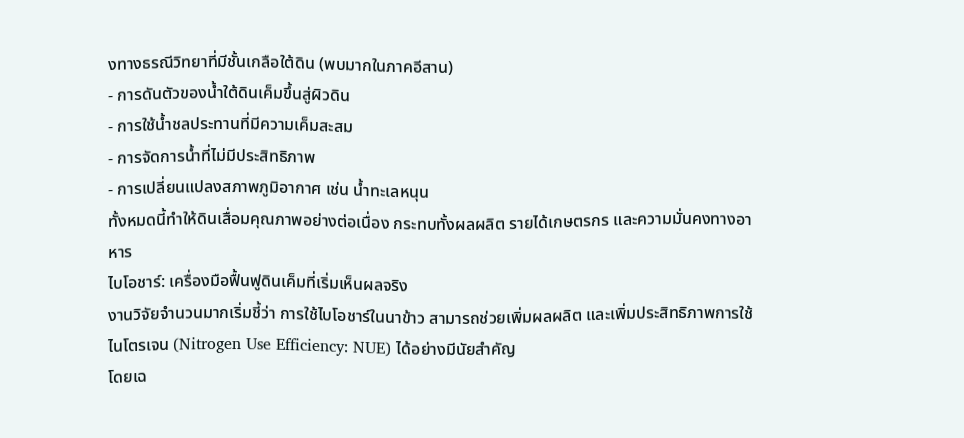งทางธรณีวิทยาที่มีชั้นเกลือใต้ดิน (พบมากในภาคอีสาน)
- การดันตัวของน้ำใต้ดินเค็มขึ้นสู่ผิวดิน
- การใช้น้ำชลประทานที่มีความเค็มสะสม
- การจัดการน้ำที่ไม่มีประสิทธิภาพ
- การเปลี่ยนแปลงสภาพภูมิอากาศ เช่น น้ำทะเลหนุน
ทั้งหมดนี้ทำให้ดินเสื่อมคุณภาพอย่างต่อเนื่อง กระทบทั้งผลผลิต รายได้เกษตรกร และความมั่นคงทางอาหาร
ไบโอชาร์: เครื่องมือฟื้นฟูดินเค็มที่เริ่มเห็นผลจริง
งานวิจัยจำนวนมากเริ่มชี้ว่า การใช้ไบโอชาร์ในนาข้าว สามารถช่วยเพิ่มผลผลิต และเพิ่มประสิทธิภาพการใช้ไนโตรเจน (Nitrogen Use Efficiency: NUE) ได้อย่างมีนัยสำคัญ
โดยเฉ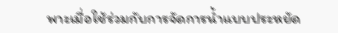พาะเมื่อใช้ร่วมกับการจัดการน้ำแบบประหยัด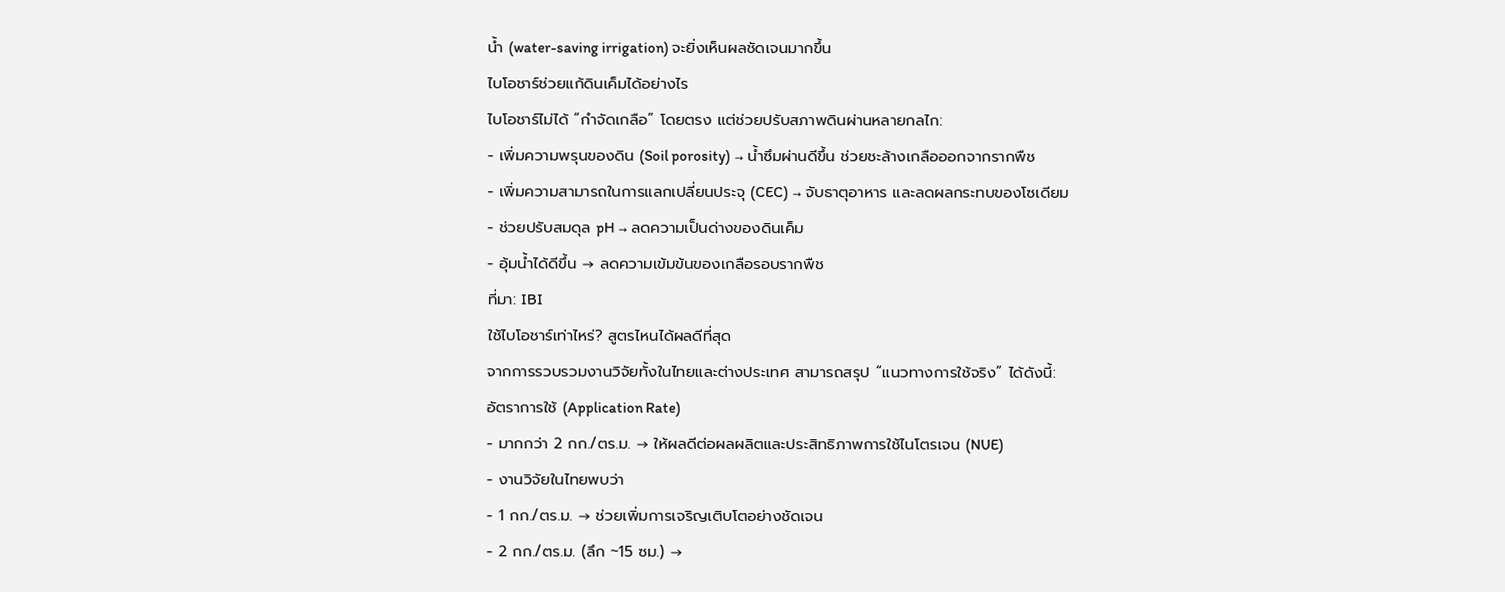น้ำ (water-saving irrigation) จะยิ่งเห็นผลชัดเจนมากขึ้น
ไบโอชาร์ช่วยแก้ดินเค็มได้อย่างไร
ไบโอชาร์ไม่ได้ “กำจัดเกลือ” โดยตรง แต่ช่วยปรับสภาพดินผ่านหลายกลไก:
- เพิ่มความพรุนของดิน (Soil porosity) → น้ำซึมผ่านดีขึ้น ช่วยชะล้างเกลือออกจากรากพืช
- เพิ่มความสามารถในการแลกเปลี่ยนประจุ (CEC) → จับธาตุอาหาร และลดผลกระทบของโซเดียม
- ช่วยปรับสมดุล pH → ลดความเป็นด่างของดินเค็ม
- อุ้มน้ำได้ดีขึ้น → ลดความเข้มข้นของเกลือรอบรากพืช
ที่มา: IBI
ใช้ไบโอชาร์เท่าไหร่? สูตรไหนได้ผลดีที่สุด
จากการรวบรวมงานวิจัยทั้งในไทยและต่างประเทศ สามารถสรุป “แนวทางการใช้จริง” ได้ดังนี้:
อัตราการใช้ (Application Rate)
- มากกว่า 2 กก./ตร.ม. → ให้ผลดีต่อผลผลิตและประสิทธิภาพการใช้ไนโตรเจน (NUE)
- งานวิจัยในไทยพบว่า
- 1 กก./ตร.ม. → ช่วยเพิ่มการเจริญเติบโตอย่างชัดเจน
- 2 กก./ตร.ม. (ลึก ~15 ซม.) →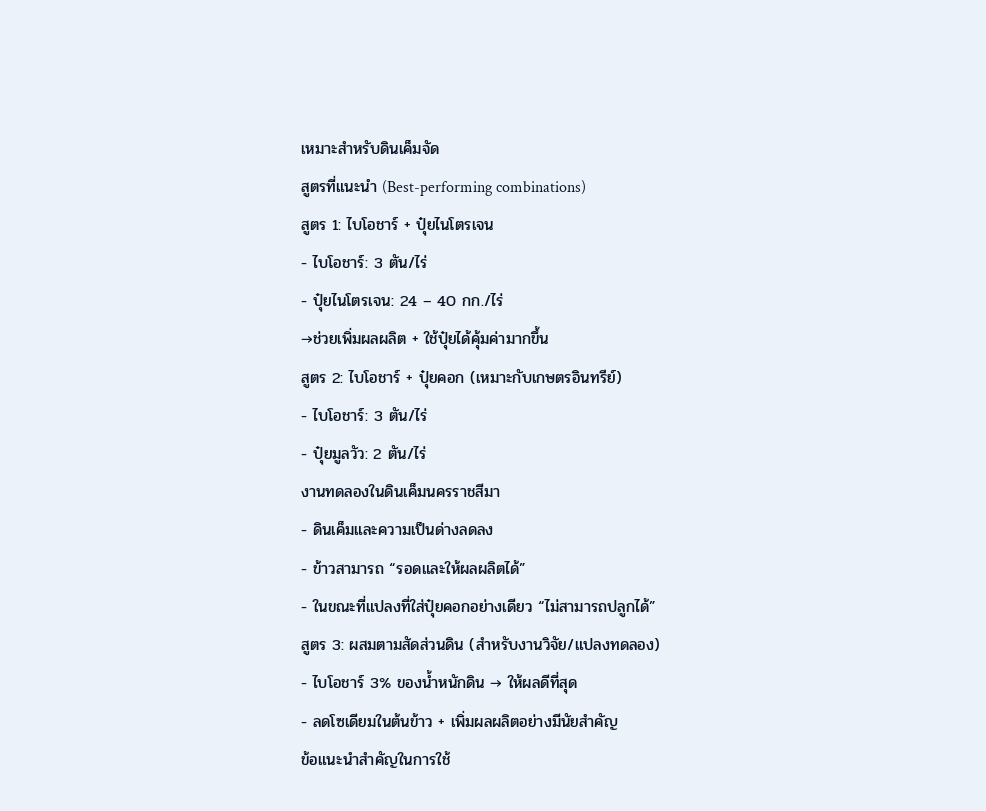เหมาะสำหรับดินเค็มจัด
สูตรที่แนะนำ (Best-performing combinations)
สูตร 1: ไบโอชาร์ + ปุ๋ยไนโตรเจน
- ไบโอชาร์: 3 ตัน/ไร่
- ปุ๋ยไนโตรเจน: 24 – 40 กก./ไร่
→ช่วยเพิ่มผลผลิต + ใช้ปุ๋ยได้คุ้มค่ามากขึ้น
สูตร 2: ไบโอชาร์ + ปุ๋ยคอก (เหมาะกับเกษตรอินทรีย์)
- ไบโอชาร์: 3 ตัน/ไร่
- ปุ๋ยมูลวัว: 2 ตัน/ไร่
งานทดลองในดินเค็มนครราชสีมา
- ดินเค็มและความเป็นด่างลดลง
- ข้าวสามารถ “รอดและให้ผลผลิตได้”
- ในขณะที่แปลงที่ใส่ปุ๋ยคอกอย่างเดียว “ไม่สามารถปลูกได้”
สูตร 3: ผสมตามสัดส่วนดิน (สำหรับงานวิจัย/แปลงทดลอง)
- ไบโอชาร์ 3% ของน้ำหนักดิน → ให้ผลดีที่สุด
- ลดโซเดียมในต้นข้าว + เพิ่มผลผลิตอย่างมีนัยสำคัญ
ข้อแนะนำสำคัญในการใช้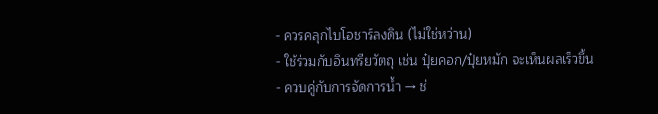- ควรคลุกไบโอชาร์ลงดิน (ไม่ใช่หว่าน)
- ใช้ร่วมกับอินทรียวัตถุ เช่น ปุ๋ยคอก/ปุ๋ยหมัก จะเห็นผลเร็วขึ้น
- ควบคู่กับการจัดการน้ำ → ช่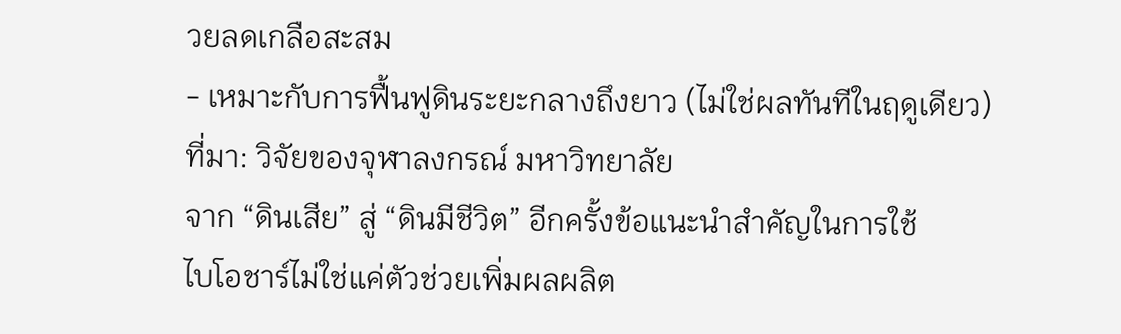วยลดเกลือสะสม
- เหมาะกับการฟื้นฟูดินระยะกลางถึงยาว (ไม่ใช่ผลทันทีในฤดูเดียว)
ที่มา: วิจัยของจุฬาลงกรณ์ มหาวิทยาลัย
จาก “ดินเสีย” สู่ “ดินมีชีวิต” อีกครั้งข้อแนะนำสำคัญในการใช้
ไบโอชาร์ไม่ใช่แค่ตัวช่วยเพิ่มผลผลิต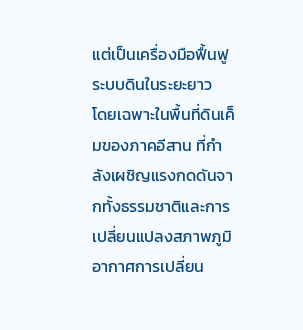แต่เป็นเครื่องมือฟื้นฟูระบบดินในระยะยาว
โดยเฉพาะในพื้นที่ดินเค็มของภาคอีสาน ที่กำลังเผชิญแรงกดดันจากทั้งธรรมชาติและการเปลี่ยนแปลงสภาพภูมิอากาศการเปลี่ยน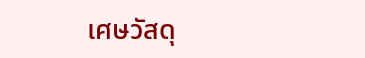เศษวัสดุ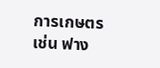การเกษตร เช่น ฟาง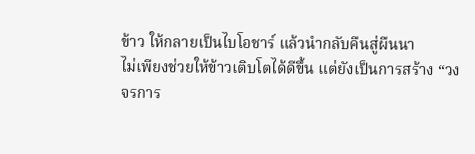ข้าว ให้กลายเป็นไบโอชาร์ แล้วนำกลับคืนสู่ผืนนา
ไม่เพียงช่วยให้ข้าวเติบโตได้ดีขึ้น แต่ยังเป็นการสร้าง “วงจรการ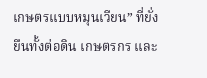เกษตรแบบหมุนเวียน” ที่ยั่งยืนทั้งต่อดิน เกษตรกร และ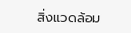สิ่งแวดล้อม